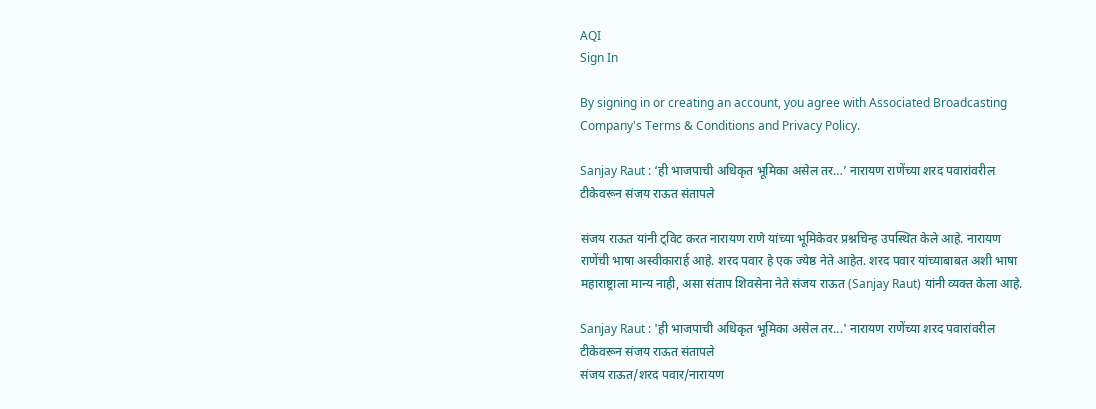AQI
Sign In

By signing in or creating an account, you agree with Associated Broadcasting Company's Terms & Conditions and Privacy Policy.

Sanjay Raut : ‘ही भाजपाची अधिकृत भूमिका असेल तर…’ नारायण राणेंच्या शरद पवारांवरील टीकेवरून संजय राऊत संतापले

संजय राऊत यांनी ट्विट करत नारायण राणे यांच्या भूमिकेवर प्रश्नचिन्ह उपस्थित केले आहे. नारायण राणेंची भाषा अस्वीकारार्ह आहे. शरद पवार हे एक ज्येष्ठ नेते आहेत. शरद पवार यांच्याबाबत अशी भाषा महाराष्ट्राला मान्य नाही, असा संताप शिवसेना नेते संजय राऊत (Sanjay Raut) यांनी व्यक्त केला आहे.

Sanjay Raut : 'ही भाजपाची अधिकृत भूमिका असेल तर...' नारायण राणेंच्या शरद पवारांवरील टीकेवरून संजय राऊत संतापले
संजय राऊत/शरद पवार/नारायण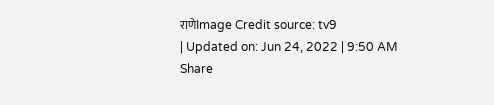राणेImage Credit source: tv9
| Updated on: Jun 24, 2022 | 9:50 AM
Share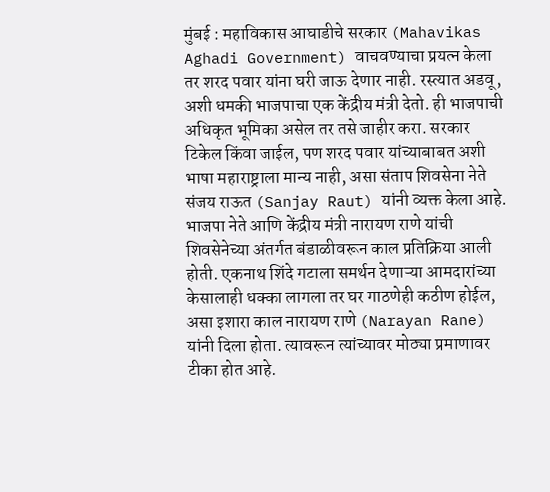मुंबई : महाविकास आघाडीचे सरकार (Mahavikas Aghadi Government) वाचवण्याचा प्रयत्न केला तर शरद पवार यांना घरी जाऊ देणार नाही. रस्त्यात अडवू, अशी धमकी भाजपाचा एक केंद्रीय मंत्री देतो. ही भाजपाची अधिकृत भूमिका असेल तर तसे जाहीर करा. सरकार टिकेल किंवा जाईल, पण शरद पवार यांच्याबाबत अशी भाषा महाराष्ट्राला मान्य नाही, असा संताप शिवसेना नेते संजय राऊत (Sanjay Raut) यांनी व्यक्त केला आहे. भाजपा नेते आणि केंद्रीय मंत्री नारायण राणे यांची शिवसेनेच्या अंतर्गत बंडाळीवरून काल प्रतिक्रिया आली होती. एकनाथ शिंदे गटाला समर्थन देणाऱ्या आमदारांच्या केसालाही धक्का लागला तर घर गाठणेही कठीण होईल, असा इशारा काल नारायण राणे (Narayan Rane) यांनी दिला होता. त्यावरून त्यांच्यावर मोठ्या प्रमाणावर टीका होत आहे.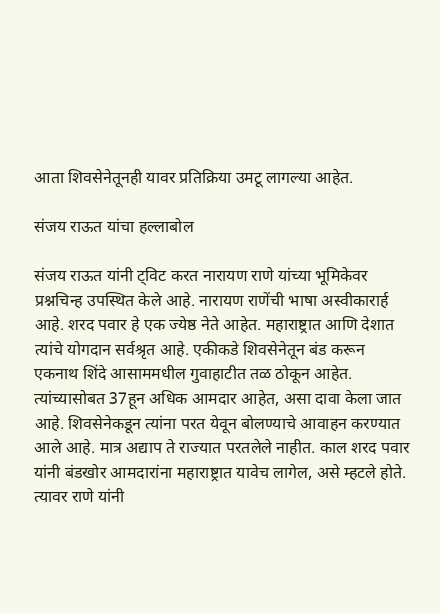आता शिवसेनेतूनही यावर प्रतिक्रिया उमटू लागल्या आहेत.

संजय राऊत यांचा हल्लाबोल

संजय राऊत यांनी ट्विट करत नारायण राणे यांच्या भूमिकेवर प्रश्नचिन्ह उपस्थित केले आहे. नारायण राणेंची भाषा अस्वीकारार्ह आहे. शरद पवार हे एक ज्येष्ठ नेते आहेत. महाराष्ट्रात आणि देशात त्यांचे योगदान सर्वश्रृत आहे. एकीकडे शिवसेनेतून बंड करून एकनाथ शिंदे आसाममधील गुवाहाटीत तळ ठोकून आहेत. त्यांच्यासोबत 37हून अधिक आमदार आहेत, असा दावा केला जात आहे. शिवसेनेकडून त्यांना परत येवून बोलण्याचे आवाहन करण्यात आले आहे. मात्र अद्याप ते राज्यात परतलेले नाहीत. काल शरद पवार यांनी बंडखोर आमदारांना महाराष्ट्रात यावेच लागेल, असे म्हटले होते. त्यावर राणे यांनी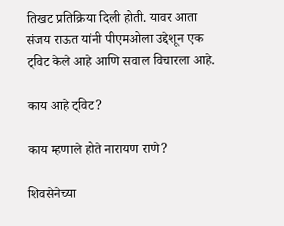तिखट प्रतिक्रिया दिली होती. यावर आता संजय राऊत यांनी पीएमओला उद्देशून एक ट्विट केले आहे आणि सवाल विचारला आहे.

काय आहे ट्विट?

काय म्हणाले होते नारायण राणे?

शिवसेनेच्या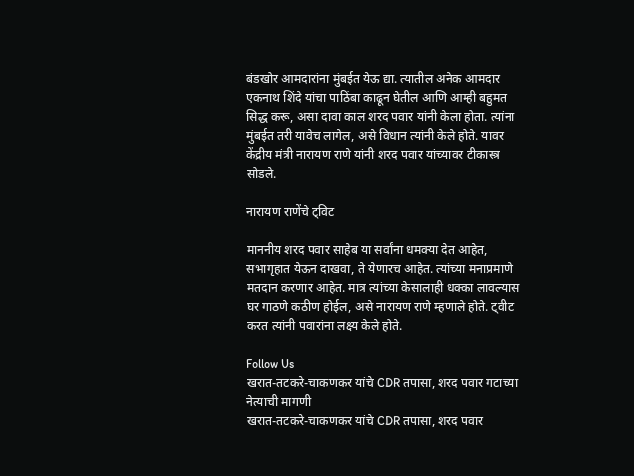बंडखोर आमदारांना मुंबईत येऊ द्या. त्यातील अनेक आमदार एकनाथ शिंदे यांचा पाठिंबा काढून घेतील आणि आम्ही बहुमत सिद्ध करू, असा दावा काल शरद पवार यांनी केला होता. त्यांना मुंबईत तरी यावेच लागेल, असे विधान त्यांनी केले होते. यावर केंद्रीय मंत्री नारायण राणे यांनी शरद पवार यांच्यावर टीकास्त्र सोडले.

नारायण राणेंचे ट्विट

माननीय शरद पवार साहेब या सर्वांना धमक्या देत आहेत, सभागृहात येऊन दाखवा, ते येणारच आहेत. त्यांच्या मनाप्रमाणे मतदान करणार आहेत. मात्र त्यांच्या केसालाही धक्का लावल्यास घर गाठणे कठीण होईल, असे नारायण राणे म्हणाले होते. ट्वीट करत त्यांनी पवारांना लक्ष्य केले होते.

Follow Us
खरात-तटकरे-चाकणकर यांचे CDR तपासा, शरद पवार गटाच्या नेत्याची मागणी
खरात-तटकरे-चाकणकर यांचे CDR तपासा, शरद पवार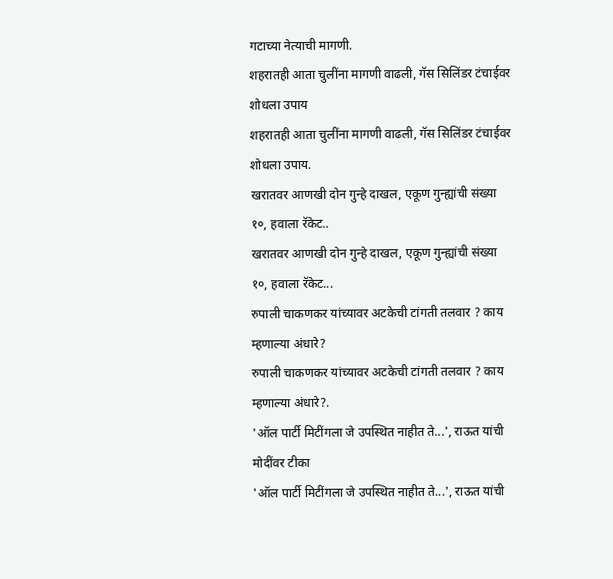गटाच्या नेत्याची मागणी.
शहरातही आता चुलींना मागणी वाढली, गॅस सिलिंडर टंचाईवर शोधला उपाय
शहरातही आता चुलींना मागणी वाढली, गॅस सिलिंडर टंचाईवर शोधला उपाय.
खरातवर आणखी दोन गुन्हे दाखल, एकूण गुन्ह्यांची संख्या १०, हवाला रॅकेट..
खरातवर आणखी दोन गुन्हे दाखल, एकूण गुन्ह्यांची संख्या १०, हवाला रॅकेट...
रुपाली चाकणकर यांच्यावर अटकेची टांगती तलवार ? काय म्हणाल्या अंधारे?
रुपाली चाकणकर यांच्यावर अटकेची टांगती तलवार ? काय म्हणाल्या अंधारे?.
'ऑल पार्टी मिटींगला जे उपस्थित नाहीत ते...', राऊत यांची मोदींवर टीका
'ऑल पार्टी मिटींगला जे उपस्थित नाहीत ते...', राऊत यांची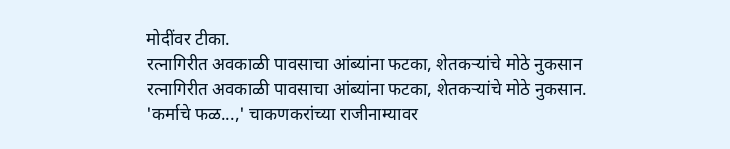मोदींवर टीका.
रत्नागिरीत अवकाळी पावसाचा आंब्यांना फटका, शेतकऱ्यांचे मोठे नुकसान
रत्नागिरीत अवकाळी पावसाचा आंब्यांना फटका, शेतकऱ्यांचे मोठे नुकसान.
'कर्माचे फळ...,' चाकणकरांच्या राजीनाम्यावर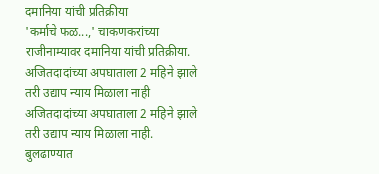दमानिया यांची प्रतिक्रीया
'कर्माचे फळ...,' चाकणकरांच्या राजीनाम्यावर दमानिया यांची प्रतिक्रीया.
अजितदादांच्या अपघाताला 2 महिने झाले तरी उद्याप न्याय मिळाला नाही
अजितदादांच्या अपघाताला 2 महिने झाले तरी उद्याप न्याय मिळाला नाही.
बुलढाण्यात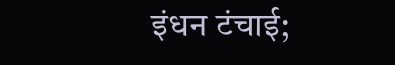इंधन टंचाई;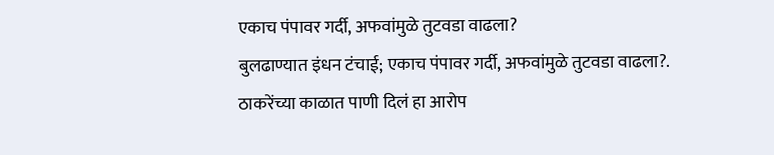एकाच पंपावर गर्दी, अफवांमुळे तुटवडा वाढला?
बुलढाण्यात इंधन टंचाई; एकाच पंपावर गर्दी, अफवांमुळे तुटवडा वाढला?.
ठाकरेंच्या काळात पाणी दिलं हा आरोप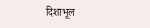दिशाभूल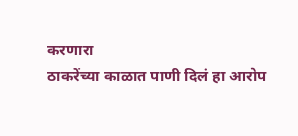करणारा
ठाकरेंच्या काळात पाणी दिलं हा आरोप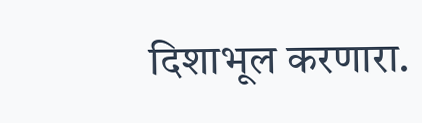दिशाभूल करणारा.